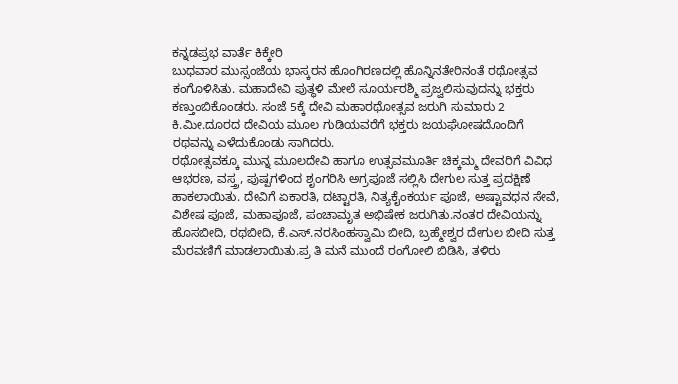ಕನ್ನಡಪ್ರಭ ವಾರ್ತೆ ಕಿಕ್ಕೇರಿ
ಬುಧವಾರ ಮುಸ್ಸಂಜೆಯ ಭಾಸ್ಕರನ ಹೊಂಗಿರಣದಲ್ಲಿ ಹೊನ್ನಿನತೇರಿನಂತೆ ರಥೋತ್ಸವ ಕಂಗೊಳಿಸಿತು. ಮಹಾದೇವಿ ಪುತ್ಥಳಿ ಮೇಲೆ ಸೂರ್ಯರಶ್ಮಿ ಪ್ರಜ್ವಲಿಸುವುದನ್ನು ಭಕ್ತರು ಕಣ್ತುಂಬಿಕೊಂಡರು. ಸಂಜೆ 5ಕ್ಕೆ ದೇವಿ ಮಹಾರಥೋತ್ಸವ ಜರುಗಿ ಸುಮಾರು 2 ಕಿ.ಮೀ.ದೂರದ ದೇವಿಯ ಮೂಲ ಗುಡಿಯವರೆಗೆ ಭಕ್ತರು ಜಯಘೋಷದೊಂದಿಗೆ ರಥವನ್ನು ಎಳೆದುಕೊಂಡು ಸಾಗಿದರು.
ರಥೋತ್ಸವಕ್ಕೂ ಮುನ್ನ ಮೂಲದೇವಿ ಹಾಗೂ ಉತ್ಸವಮೂರ್ತಿ ಚಿಕ್ಕಮ್ಮ ದೇವರಿಗೆ ವಿವಿಧ ಆಭರಣ, ವಸ್ತ್ರ, ಪುಷ್ಪಗಳಿಂದ ಶೃಂಗರಿಸಿ ಅಗ್ರಪೂಜೆ ಸಲ್ಲಿಸಿ ದೇಗುಲ ಸುತ್ತ ಪ್ರದಕ್ಷಿಣೆ ಹಾಕಲಾಯಿತು. ದೇವಿಗೆ ಏಕಾರತಿ, ದಟ್ಟಾರತಿ, ನಿತ್ಯಕೈಂಕರ್ಯ ಪೂಜೆ, ಅಷ್ಟಾವಧನ ಸೇವೆ, ವಿಶೇಷ ಪೂಜೆ, ಮಹಾಪೂಜೆ, ಪಂಚಾಮೃತ ಅಭಿಷೇಕ ಜರುಗಿತು.ನಂತರ ದೇವಿಯನ್ನು ಹೊಸಬೀದಿ, ರಥಬೀದಿ, ಕೆ.ಎಸ್.ನರಸಿಂಹಸ್ವಾಮಿ ಬೀದಿ, ಬ್ರಹ್ಮೇಶ್ವರ ದೇಗುಲ ಬೀದಿ ಸುತ್ತ ಮೆರವಣಿಗೆ ಮಾಡಲಾಯಿತು.ಪ್ರ ತಿ ಮನೆ ಮುಂದೆ ರಂಗೋಲಿ ಬಿಡಿಸಿ, ತಳಿರು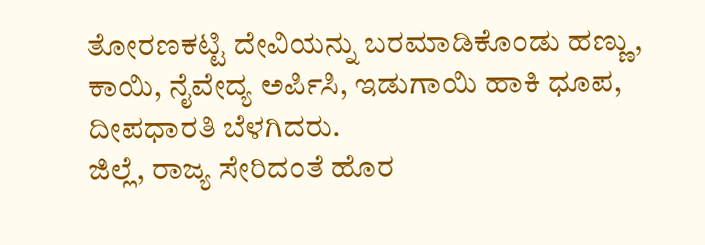ತೋರಣಕಟ್ಟಿ ದೇವಿಯನ್ನು ಬರಮಾಡಿಕೊಂಡು ಹಣ್ಣು, ಕಾಯಿ, ನೈವೇದ್ಯ ಅರ್ಪಿಸಿ, ಇಡುಗಾಯಿ ಹಾಕಿ ಧೂಪ, ದೀಪಧಾರತಿ ಬೆಳಗಿದರು.
ಜಿಲ್ಲೆ, ರಾಜ್ಯ ಸೇರಿದಂತೆ ಹೊರ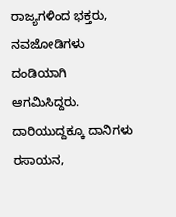ರಾಜ್ಯಗಳಿಂದ ಭಕ್ತರು, ನವಜೋಡಿಗಳು ದಂಡಿಯಾಗಿ ಆಗಮಿಸಿದ್ದರು. ದಾರಿಯುದ್ದಕ್ಕೂ ದಾನಿಗಳು ರಸಾಯನ,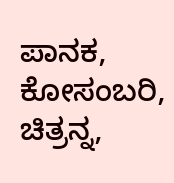ಪಾನಕ, ಕೋಸಂಬರಿ, ಚಿತ್ರನ್ನ,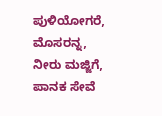ಪುಳಿಯೋಗರೆ, ಮೊಸರನ್ನ, ನೀರು ಮಜ್ಜಿಗೆ, ಪಾನಕ ಸೇವೆ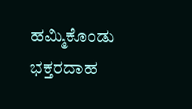ಹಮ್ಮಿಕೊಂಡು ಭಕ್ತರದಾಹ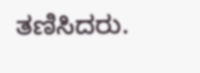ತಣಿಸಿದರು.